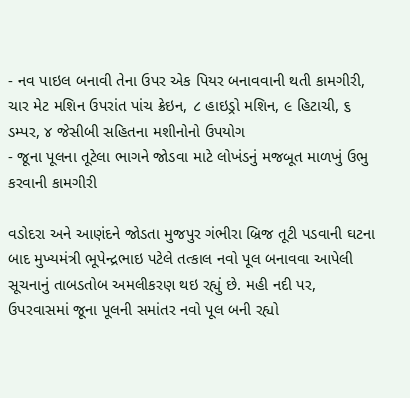- નવ પાઇલ બનાવી તેના ઉપર એક પિયર બનાવવાની થતી કામગીરી, ચાર મેટ મશિન ઉપરાંત પાંચ ક્રેઇન, ૮ હાઇડ્રો મશિન, ૯ હિટાચી, ૬ ડમ્પર, ૪ જેસીબી સહિતના મશીનોનો ઉપયોગ
- જૂના પૂલના તૂટેલા ભાગને જોડવા માટે લોખંડનું મજબૂત માળખું ઉભુ કરવાની કામગીરી

વડોદરા અને આણંદને જોડતા મુજપુર ગંભીરા બ્રિજ તૂટી પડવાની ઘટના બાદ મુખ્યમંત્રી ભૂપેન્દ્રભાઇ પટેલે તત્કાલ નવો પૂલ બનાવવા આપેલી સૂચનાનું તાબડતોબ અમલીકરણ થઇ રહ્યું છે. મહી નદી પર, ઉપરવાસમાં જૂના પૂલની સમાંતર નવો પૂલ બની રહ્યો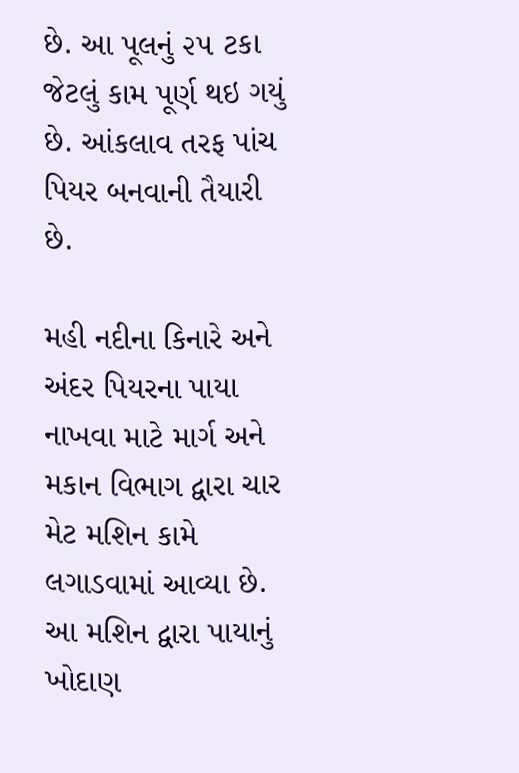છે. આ પૂલનું ૨૫ ટકા જેટલું કામ પૂર્ણ થઇ ગયું છે. આંકલાવ તરફ પાંચ પિયર બનવાની તૈયારી છે.

મહી નદીના કિનારે અને અંદર પિયરના પાયા નાખવા માટે માર્ગ અને મકાન વિભાગ દ્વારા ચાર મેટ મશિન કામે લગાડવામાં આવ્યા છે. આ મશિન દ્વારા પાયાનું ખોદાણ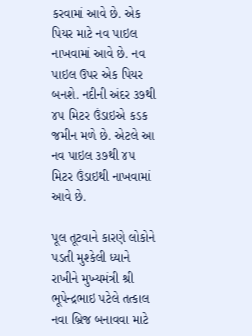કરવામાં આવે છે. એક પિયર માટે નવ પાઇલ નાખવામાં આવે છે. નવ પાઇલ ઉપર એક પિયર બનશે. નદીની અંદર ૩૭થી ૪૫ મિટર ઉંડાઇએ કડક જમીન મળે છે. એટલે આ નવ પાઇલ ૩૭થી ૪૫ મિટર ઉંડાઇથી નાખવામાં આવે છે.

પૂલ તૂટવાને કારણે લોકોને પડતી મુશ્કેલી ધ્યાને રાખીને મુખ્યમંત્રી શ્રી ભૂપેન્દ્રભાઇ પટેલે તત્કાલ નવા બ્રિજ બનાવવા માટે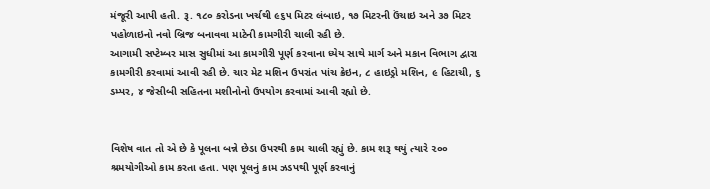મંજૂરી આપી હતી. રૂ. ૧૮૦ કરોડના ખર્ચથી ૯૬૫ મિટર લંબાઇ, ૧૭ મિટરની ઉંચાઇ અને ૩૭ મિટર પહોળાઇનો નવો બ્રિજ બનાવવા માટેની કામગીરી ચાલી રહી છે.
આગામી સપ્ટેમ્બર માસ સુધીમાં આ કામગીરી પૂર્ણ કરવાના ધ્યેય સાથે માર્ગ અને મકાન વિભાગ દ્વારા કામગીરી કરવામાં આવી રહી છે. ચાર મેટ મશિન ઉપરાંત પાંચ ક્રેઇન, ૮ હાઇડ્રો મશિન, ૯ હિટાચી, ૬ ડમ્પર, ૪ જેસીબી સહિતના મશીનોનો ઉપયોગ કરવામાં આવી રહ્યો છે.


વિશેષ વાત તો એ છે કે પૂલના બન્ને છેડા ઉપરથી કામ ચાલી રહ્યું છે. કામ શરૂ થયું ત્યારે ૨૦૦ શ્રમયોગીઓ કામ કરતા હતા. પણ પૂલનું કામ ઝડપથી પૂર્ણ કરવાનું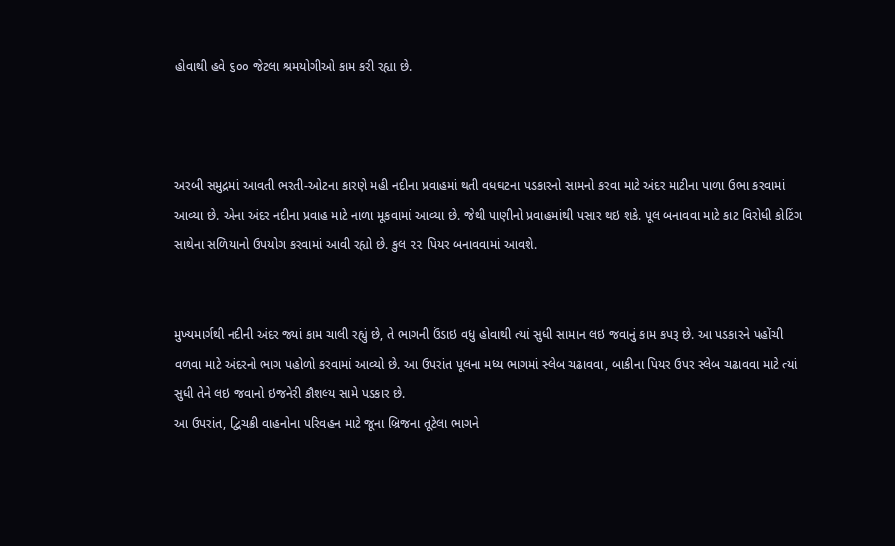હોવાથી હવે ૬૦૦ જેટલા શ્રમયોગીઓ કામ કરી રહ્યા છે.



અરબી સમુદ્રમાં આવતી ભરતી-ઓટના કારણે મહી નદીના પ્રવાહમાં થતી વધઘટના પડકારનો સામનો કરવા માટે અંદર માટીના પાળા ઉભા કરવામાં આવ્યા છે. એના અંદર નદીના પ્રવાહ માટે નાળા મૂકવામાં આવ્યા છે. જેથી પાણીનો પ્રવાહમાંથી પસાર થઇ શકે. પૂલ બનાવવા માટે કાટ વિરોધી કોટિંગ સાથેના સળિયાનો ઉપયોગ કરવામાં આવી રહ્યો છે. કુલ ૨૨ પિયર બનાવવામાં આવશે.


મુખ્યમાર્ગથી નદીની અંદર જ્યાં કામ ચાલી રહ્યું છે, તે ભાગની ઉંડાઇ વધુ હોવાથી ત્યાં સુધી સામાન લઇ જવાનું કામ કપરૂ છે. આ પડકારને પહોંચી વળવા માટે અંદરનો ભાગ પહોળો કરવામાં આવ્યો છે. આ ઉપરાંત પૂલના મધ્ય ભાગમાં સ્લેબ ચઢાવવા, બાકીના પિયર ઉપર સ્લેબ ચઢાવવા માટે ત્યાં સુધી તેને લઇ જવાનો ઇજનેરી કૌશલ્ય સામે પડકાર છે.
આ ઉપરાંત, દ્વિચક્રી વાહનોના પરિવહન માટે જૂના બ્રિજના તૂટેલા ભાગને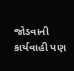જોડવાની કાર્યવાહી પણ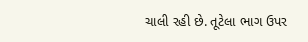ચાલી રહી છે. તૂટેલા ભાગ ઉપર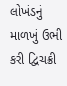લોખંડનું માળખું ઉભી કરી દ્વિચક્રી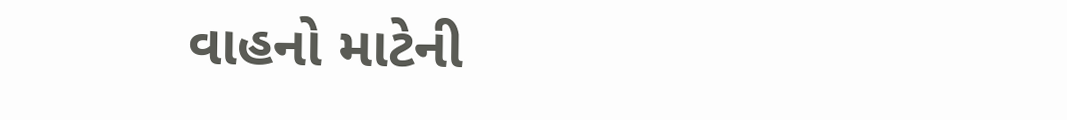વાહનો માટેની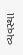વ્યવસ્થા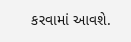કરવામાં આવશે.